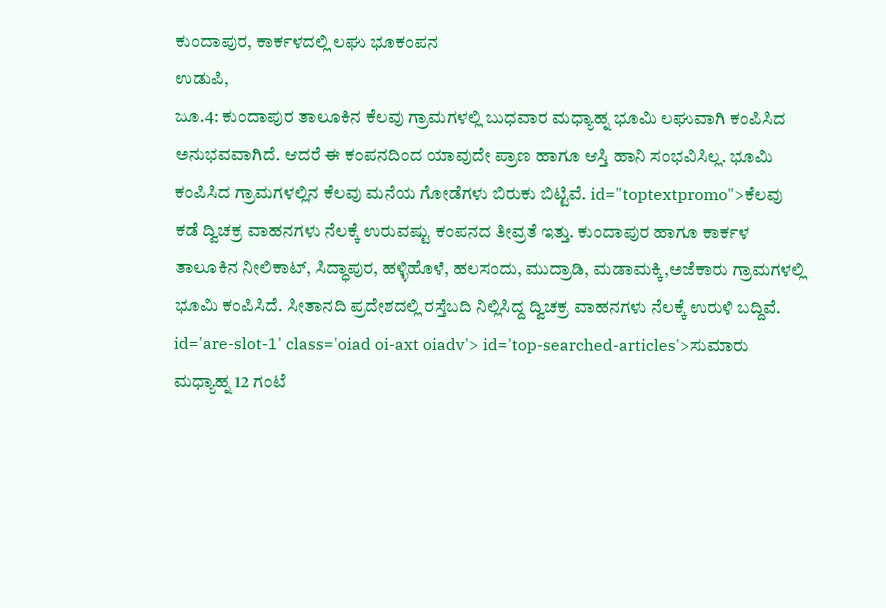ಕುಂದಾಪುರ, ಕಾರ್ಕಳದಲ್ಲಿ ಲಘು ಭೂಕಂಪನ
ಉಡುಪಿ,
ಜೂ.4: ಕುಂದಾಪುರ ತಾಲೂಕಿನ ಕೆಲವು ಗ್ರಾಮಗಳಲ್ಲಿ ಬುಧವಾರ ಮಧ್ಯಾಹ್ನ ಭೂಮಿ ಲಘುವಾಗಿ ಕಂಪಿಸಿದ ಅನುಭವವಾಗಿದೆ. ಆದರೆ ಈ ಕಂಪನದಿಂದ ಯಾವುದೇ ಪ್ರಾಣ ಹಾಗೂ ಆಸ್ತಿ ಹಾನಿ ಸಂಭವಿಸಿಲ್ಲ. ಭೂಮಿ ಕಂಪಿಸಿದ ಗ್ರಾಮಗಳಲ್ಲಿನ ಕೆಲವು ಮನೆಯ ಗೋಡೆಗಳು ಬಿರುಕು ಬಿಟ್ಟಿವೆ. id="toptextpromo">ಕೆಲವು
ಕಡೆ ದ್ವಿಚಕ್ರ ವಾಹನಗಳು ನೆಲಕ್ಕೆ ಉರುವಷ್ಟು ಕಂಪನದ ತೀವ್ರತೆ ಇತ್ತು. ಕುಂದಾಪುರ ಹಾಗೂ ಕಾರ್ಕಳ ತಾಲೂಕಿನ ನೀಲಿಕಾಟ್, ಸಿದ್ಧಾಪುರ, ಹಳ್ಳಿಹೊಳೆ, ಹಲಸಂದು, ಮುದ್ರಾಡಿ, ಮಡಾಮಕ್ಕಿ,ಅಜೆಕಾರು ಗ್ರಾಮಗಳಲ್ಲಿ ಭೂಮಿ ಕಂಪಿಸಿದೆ. ಸೀತಾನದಿ ಪ್ರದೇಶದಲ್ಲಿ ರಸ್ತೆಬದಿ ನಿಲ್ಲಿಸಿದ್ದ ದ್ವಿಚಕ್ರ ವಾಹನಗಳು ನೆಲಕ್ಕೆ ಉರುಳಿ ಬದ್ದಿವೆ. id='are-slot-1' class='oiad oi-axt oiadv'> id='top-searched-articles'>ಸುಮಾರು
ಮಧ್ಯಾಹ್ನ 12 ಗಂಟೆ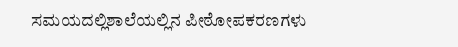ಸಮಯದಲ್ಲಿಶಾಲೆಯಲ್ಲಿನ ಪೀಠೋಪಕರಣಗಳು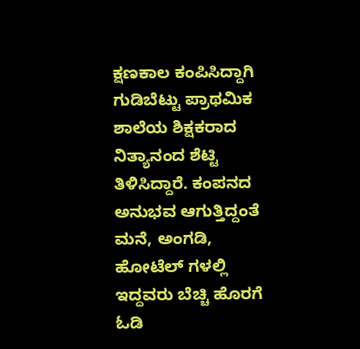ಕ್ಷಣಕಾಲ ಕಂಪಿಸಿದ್ದಾಗಿ ಗುಡಿಬೆಟ್ಟು ಪ್ರಾಥಮಿಕ ಶಾಲೆಯ ಶಿಕ್ಷಕರಾದ ನಿತ್ಯಾನಂದ ಶೆಟ್ಟಿ ತಿಳಿಸಿದ್ದಾರೆ. ಕಂಪನದ ಅನುಭವ ಆಗುತ್ತಿದ್ದಂತೆ ಮನೆ, ಅಂಗಡಿ, ಹೋಟೆಲ್ ಗಳಲ್ಲಿ ಇದ್ದವರು ಬೆಚ್ಚಿ ಹೊರಗೆ ಓಡಿ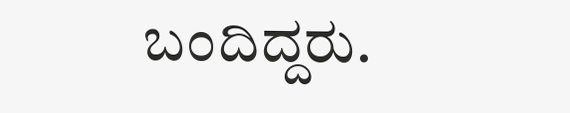ಬಂದಿದ್ದರು.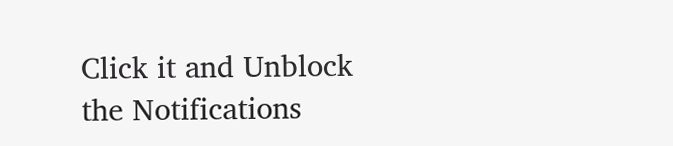Click it and Unblock the Notifications